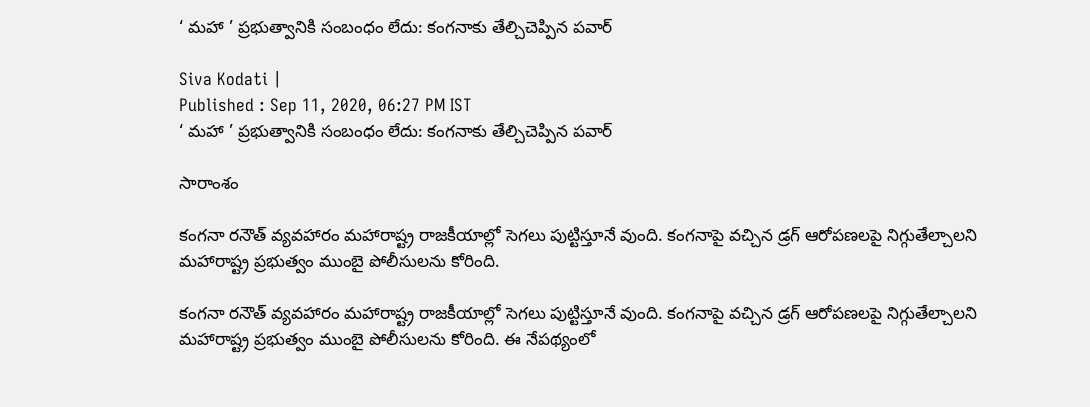‘ మహా ’ ప్రభుత్వానికి సంబంధం లేదు: కంగనాకు తేల్చిచెప్పిన పవార్

Siva Kodati |
Published : Sep 11, 2020, 06:27 PM IST
‘ మహా ’ ప్రభుత్వానికి సంబంధం లేదు: కంగనాకు తేల్చిచెప్పిన పవార్

సారాంశం

కంగనా రనౌత్ వ్యవహారం మహారాష్ట్ర రాజకీయాల్లో సెగలు పుట్టిస్తూనే వుంది. కంగనాపై వచ్చిన డ్రగ్ ఆరోపణలపై నిగ్గుతేల్చాలని మహారాష్ట్ర ప్రభుత్వం ముంబై పోలీసులను కోరింది.

కంగనా రనౌత్ వ్యవహారం మహారాష్ట్ర రాజకీయాల్లో సెగలు పుట్టిస్తూనే వుంది. కంగనాపై వచ్చిన డ్రగ్ ఆరోపణలపై నిగ్గుతేల్చాలని మహారాష్ట్ర ప్రభుత్వం ముంబై పోలీసులను కోరింది. ఈ నేపథ్యంలో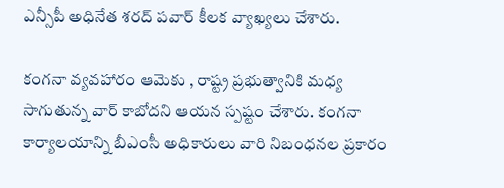ఎన్సీపీ అధినేత శరద్ పవార్ కీలక వ్యాఖ్యలు చేశారు.

కంగనా వ్యవహారం ఆమెకు , రాష్ట్ర ప్రభుత్వానికి మధ్య సాగుతున్న వార్ కాబోదని ఆయన స్పష్టం చేశారు. కంగనా కార్యాలయాన్ని బీఎంసీ అధికారులు వారి నిబంధనల ప్రకారం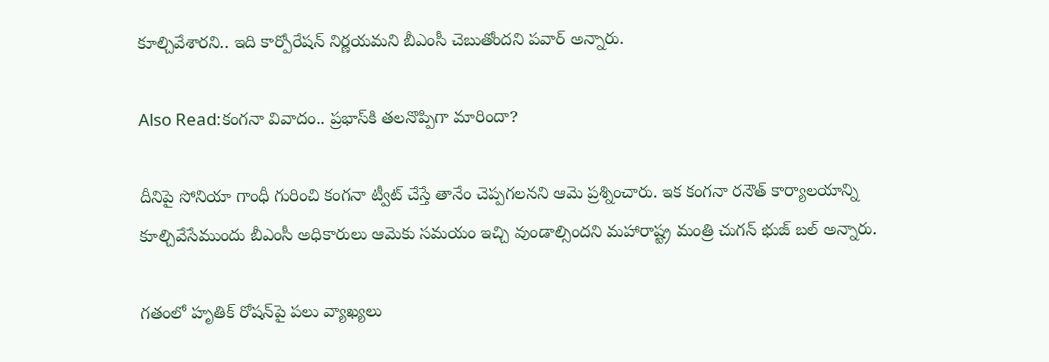కూల్చివేశారని.. ఇది కార్పోరేషన్ నిర్ణయమని బీఎంసీ చెబుతోందని పవార్ అన్నారు.

Also Read:కంగనా వివాదం.. ప్రభాస్‌కి తలనొప్పిగా మారిందా?

దీనిపై సోనియా గాంధీ గురించి కంగనా ట్వీట్ చేస్తే తానేం చెప్పగలనని ఆమె ప్రశ్నించారు. ఇక కంగనా రనౌత్ కార్యాలయాన్ని కూల్చివేసేముందు బీఎంసీ అధికారులు ఆమెకు సమయం ఇచ్చి వుండాల్సిందని మహారాష్ట్ర మంత్రి చుగన్ భుజ్ బల్ అన్నారు.

గతంలో హృతిక్ రోషన్‌పై పలు వ్యాఖ్యలు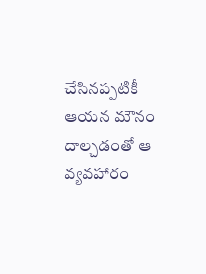చేసినప్పటికీ ఆయన మౌనం దాల్చడంతో ఆ వ్యవహారం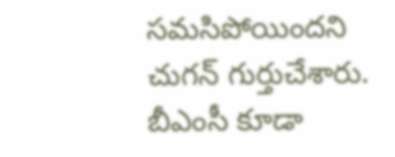సమసిపోయిందని చుగన్ గుర్తుచేశారు. బీఎంసీ కూడా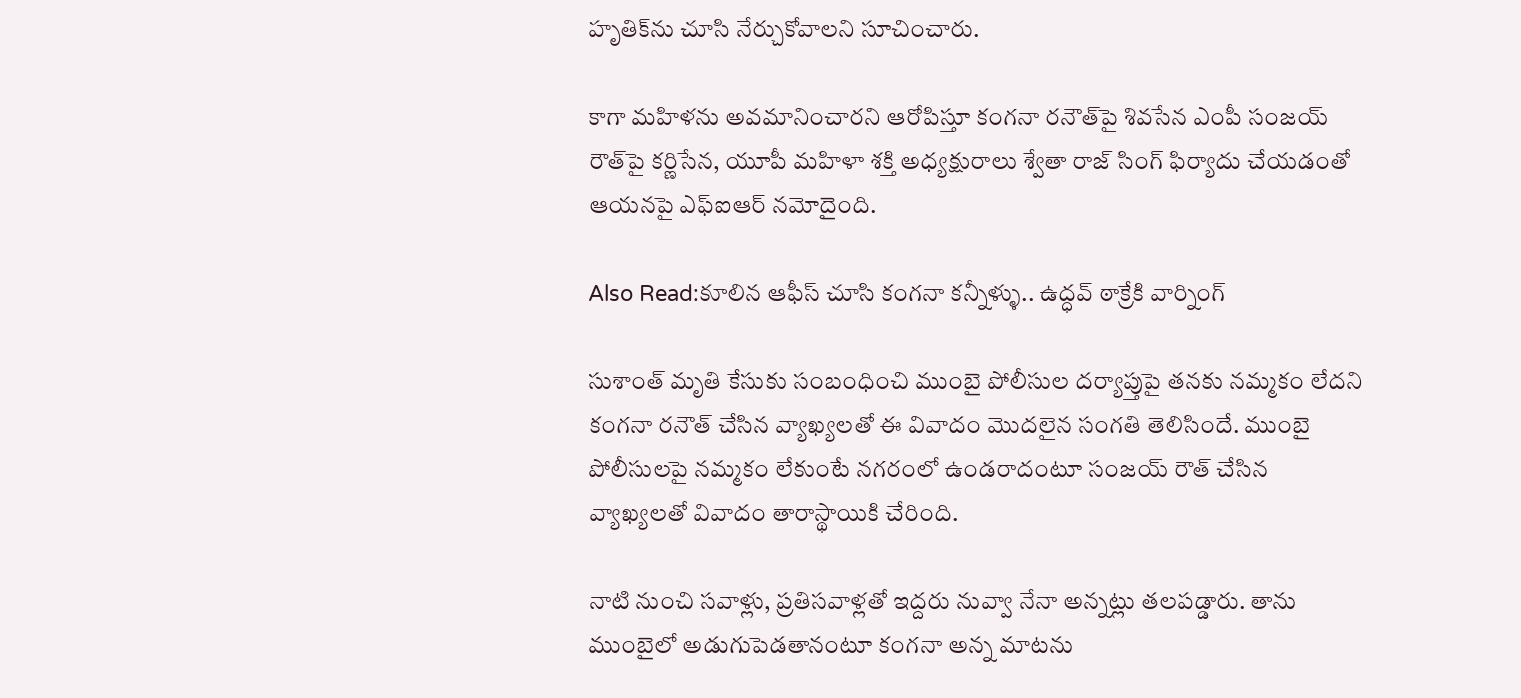హృతిక్‌ను చూసి నేర్చుకోవాలని సూచించారు.

కాగా మహిళను అవమానించారని ఆరోపిస్తూ కంగనా రనౌత్‌పై శివసేన ఎంపీ సంజయ్ రౌత్‌పై కర్ణిసేన, యూపీ మహిళా శక్తి అధ్యక్షురాలు శ్వేతా రాజ్ సింగ్ ఫిర్యాదు చేయడంతో ఆయనపై ఎఫ్ఐఆర్ నమోదైంది.

Also Read:కూలిన ఆఫీస్‌ చూసి కంగనా కన్నీళ్ళు.. ఉద్ధవ్‌ ఠాక్రేకి వార్నింగ్‌

సుశాంత్ మృతి కేసుకు సంబంధించి ముంబై పోలీసుల దర్యాప్తుపై తనకు నమ్మకం లేదని కంగనా రనౌత్ చేసిన వ్యాఖ్యలతో ఈ వివాదం మొదలైన సంగతి తెలిసిందే. ముంబై పోలీసులపై నమ్మకం లేకుంటే నగరంలో ఉండరాదంటూ సంజయ్ రౌత్ చేసిన  వ్యాఖ్యలతో వివాదం తారాస్థాయికి చేరింది.

నాటి నుంచి సవాళ్లు, ప్రతిసవాళ్లతో ఇద్దరు నువ్వా నేనా అన్నట్లు తలపడ్డారు. తాను ముంబైలో అడుగుపెడతానంటూ కంగనా అన్న మాటను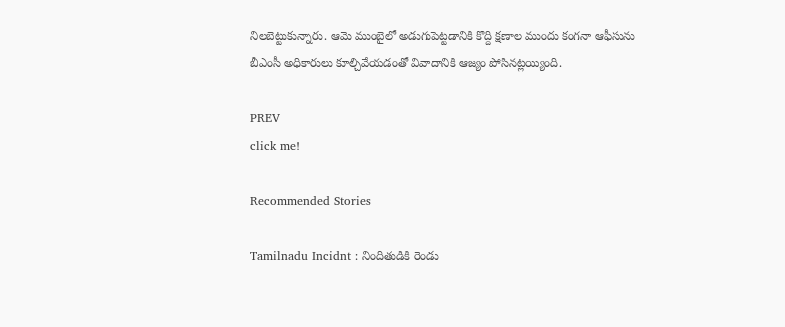నిలబెట్టుకున్నారు. ఆమె ముంబైలో అడుగుపెట్టడానికి కొద్ది క్షణాల ముందు కంగనా ఆఫీసును బీఎంసీ అధికారులు కూల్చివేయడంతో వివాదానికి ఆజ్యం పోసినట్లయ్యింది.

PREV
click me!

Recommended Stories

Tamilnadu Incidnt : నిందితుడికి రెండు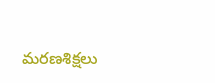మరణశిక్షలు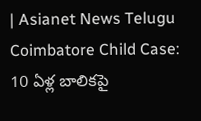| Asianet News Telugu
Coimbatore Child Case: 10 ఏళ్ల బాలికపై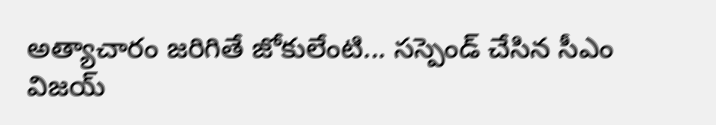అత్యాచారం జరిగితే జోకులేంటి... సస్పెండ్ చేసిన సీఎం విజయ్